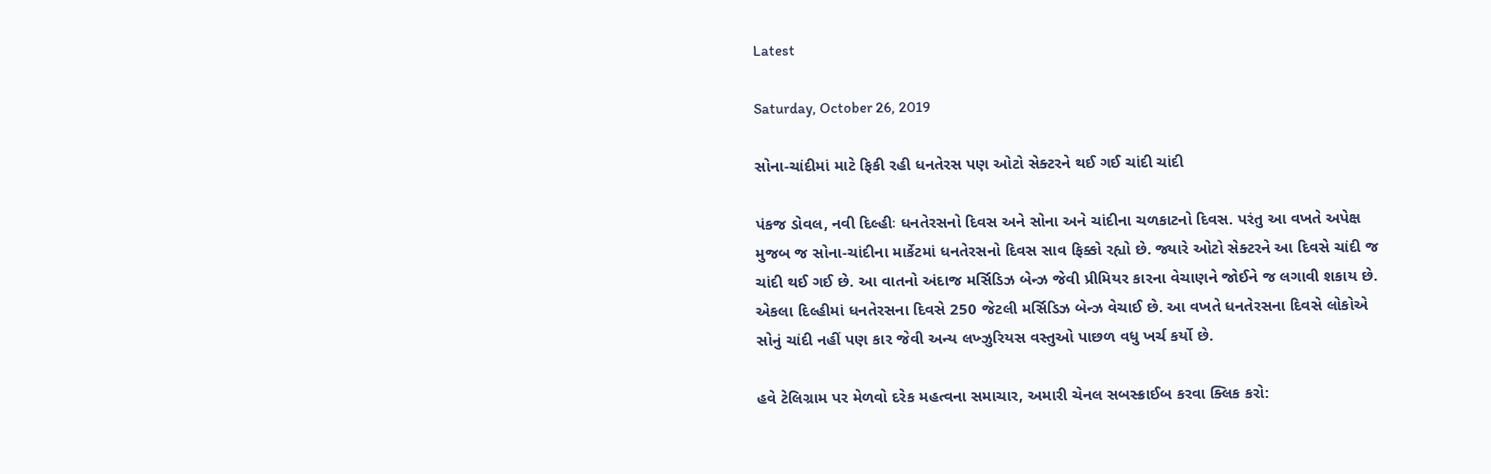Latest

Saturday, October 26, 2019

સોના-ચાંદીમાં માટે ફિકી રહી ધનતેરસ પણ ઓટો સેક્ટરને થઈ ગઈ ચાંદી ચાંદી

પંકજ ડોવલ, નવી દિલ્હીઃ ધનતેરસનો દિવસ અને સોના અને ચાંદીના ચળકાટનો દિવસ. પરંતુ આ વખતે અપેક્ષ મુજબ જ સોના-ચાંદીના માર્કેટમાં ધનતેરસનો દિવસ સાવ ફિક્કો રહ્યો છે. જ્યારે ઓટો સેક્ટરને આ દિવસે ચાંદી જ ચાંદી થઈ ગઈ છે. આ વાતનો અંદાજ મર્સિડિઝ બેન્ઝ જેવી પ્રીમિયર કારના વેચાણને જોઈને જ લગાવી શકાય છે. એકલા દિલ્હીમાં ધનતેરસના દિવસે 250 જેટલી મર્સિડિઝ બેન્ઝ વેચાઈ છે. આ વખતે ધનતેરસના દિવસે લોકોએ સોનું ચાંદી નહીં પણ કાર જેવી અન્ય લખ્ઝુરિયસ વસ્તુઓ પાછળ વધુ ખર્ચ કર્યો છે.

હવે ટેલિગ્રામ પર મેળવો દરેક મહત્વના સમાચાર, અમારી ચેનલ સબસ્ક્રાઈબ કરવા ક્લિક કરો: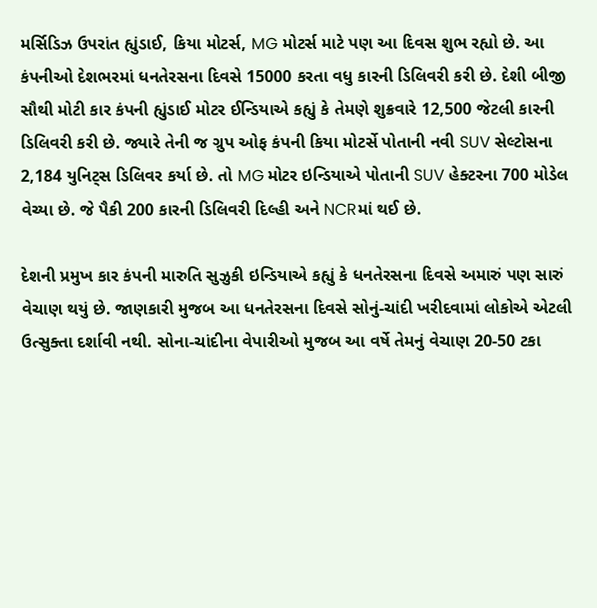મર્સિડિઝ ઉપરાંત હ્યુંડાઈ, કિયા મોટર્સ, MG મોટર્સ માટે પણ આ દિવસ શુભ રહ્યો છે. આ કંપનીઓ દેશભરમાં ધનતેરસના દિવસે 15000 કરતા વધુ કારની ડિલિવરી કરી છે. દેશી બીજી સૌથી મોટી કાર કંપની હ્યુંડાઈ મોટર ઈન્ડિયાએ કહ્યું કે તેમણે શુક્રવારે 12,500 જેટલી કારની ડિલિવરી કરી છે. જ્યારે તેની જ ગ્રુપ ઓફ કંપની કિયા મોટર્સે પોતાની નવી SUV સેલ્ટોસના 2,184 યુનિટ્સ ડિલિવર કર્યા છે. તો MG મોટર ઇન્ડિયાએ પોતાની SUV હેક્ટરના 700 મોડેલ વેચ્યા છે. જે પૈકી 200 કારની ડિલિવરી દિલ્હી અને NCRમાં થઈ છે.

દેશની પ્રમુખ કાર કંપની મારુતિ સુઝુકી ઇન્ડિયાએ કહ્યું કે ધનતેરસના દિવસે અમારું પણ સારું વેચાણ થયું છે. જાણકારી મુજબ આ ધનતેરસના દિવસે સોનું-ચાંદી ખરીદવામાં લોકોએ એટલી ઉત્સુક્તા દર્શાવી નથી. સોના-ચાંદીના વેપારીઓ મુજબ આ વર્ષે તેમનું વેચાણ 20-50 ટકા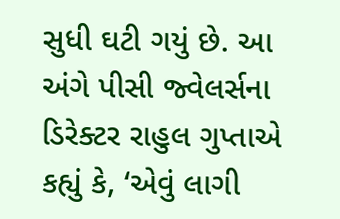સુધી ઘટી ગયું છે. આ અંગે પીસી જ્વેલર્સના ડિરેક્ટર રાહુલ ગુપ્તાએ કહ્યું કે, ‘એવું લાગી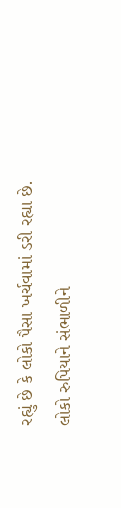રહ્યું છે કે લોકો પૈસા ખર્ચવામાં ડરી રહ્યા છે. લોકો રુપિયાને સંભાળીને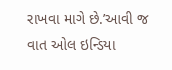રાખવા માગે છે.’આવી જ વાત ઓલ ઇન્ડિયા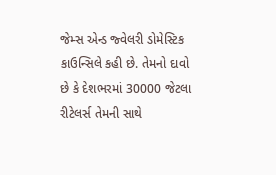જેમ્સ એન્ડ જ્વેલરી ડોમેસ્ટિક કાઉન્સિલે કહી છે. તેમનો દાવો છે કે દેશભરમાં 30000 જેટલા રીટેલર્સ તેમની સાથે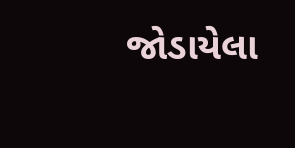જોડાયેલા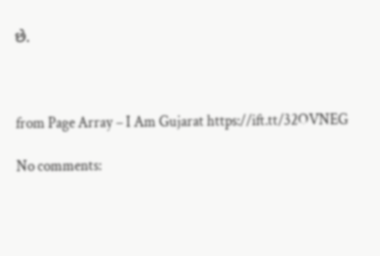છે.



from Page Array – I Am Gujarat https://ift.tt/32OVNEG

No comments: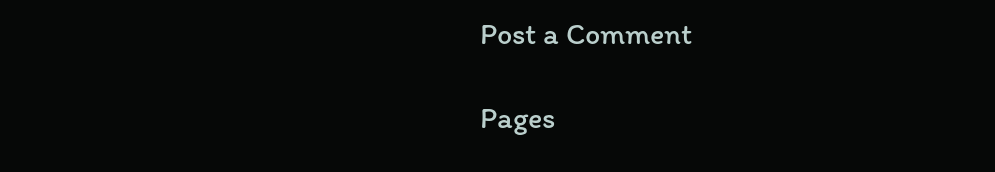Post a Comment

Pages